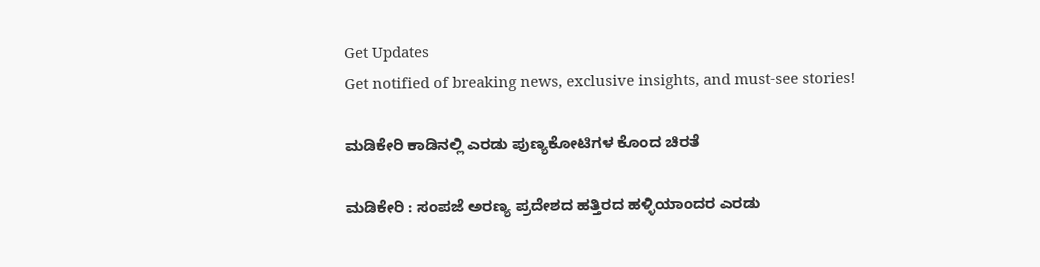Get Updates
Get notified of breaking news, exclusive insights, and must-see stories!

ಮಡಿಕೇರಿ ಕಾಡಿನಲ್ಲಿ ಎರಡು ಪುಣ್ಯಕೋಟಿಗಳ ಕೊಂದ ಚಿರತೆ

ಮಡಿಕೇರಿ : ಸಂಪಜೆ ಅರಣ್ಯ ಪ್ರದೇಶದ ಹತ್ತಿರದ ಹಳ್ಳಿಯಾಂದರ ಎರಡು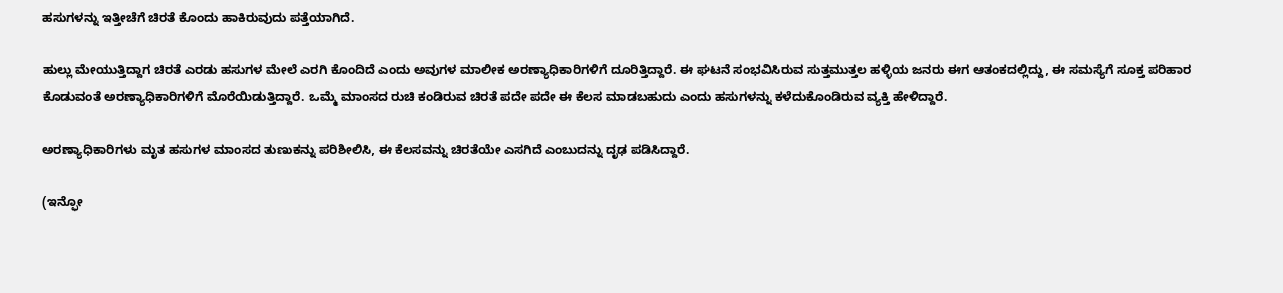ಹಸುಗಳನ್ನು ಇತ್ತೀಚೆಗೆ ಚಿರತೆ ಕೊಂದು ಹಾಕಿರುವುದು ಪತ್ತೆಯಾಗಿದೆ.

ಹುಲ್ಲು ಮೇಯುತ್ತಿದ್ದಾಗ ಚಿರತೆ ಎರಡು ಹಸುಗಳ ಮೇಲೆ ಎರಗಿ ಕೊಂದಿದೆ ಎಂದು ಅವುಗಳ ಮಾಲೀಕ ಅರಣ್ಯಾಧಿಕಾರಿಗಳಿಗೆ ದೂರಿತ್ತಿದ್ದಾರೆ. ಈ ಘಟನೆ ಸಂಭವಿಸಿರುವ ಸುತ್ತಮುತ್ತಲ ಹಳ್ಳಿಯ ಜನರು ಈಗ ಆತಂಕದಲ್ಲಿದ್ದು, ಈ ಸಮಸ್ಯೆಗೆ ಸೂಕ್ತ ಪರಿಹಾರ ಕೊಡುವಂತೆ ಅರಣ್ಯಾಧಿಕಾರಿಗಳಿಗೆ ಮೊರೆಯಿಡುತ್ತಿದ್ದಾರೆ. ಒಮ್ಮೆ ಮಾಂಸದ ರುಚಿ ಕಂಡಿರುವ ಚಿರತೆ ಪದೇ ಪದೇ ಈ ಕೆಲಸ ಮಾಡಬಹುದು ಎಂದು ಹಸುಗಳನ್ನು ಕಳೆದುಕೊಂಡಿರುವ ವ್ಯಕ್ತಿ ಹೇಳಿದ್ದಾರೆ.

ಅರಣ್ಯಾಧಿಕಾರಿಗಳು ಮೃತ ಹಸುಗಳ ಮಾಂಸದ ತುಣುಕನ್ನು ಪರಿಶೀಲಿಸಿ, ಈ ಕೆಲಸವನ್ನು ಚಿರತೆಯೇ ಎಸಗಿದೆ ಎಂಬುದನ್ನು ದೃಢ ಪಡಿಸಿದ್ದಾರೆ.

(ಇನ್ಫೋ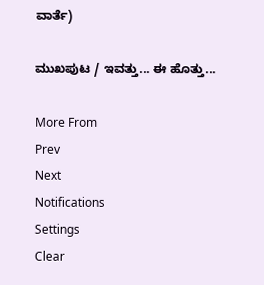ವಾರ್ತೆ)

ಮುಖಪುಟ / ಇವತ್ತು... ಈ ಹೊತ್ತು...

More From
Prev
Next
Notifications
Settings
Clear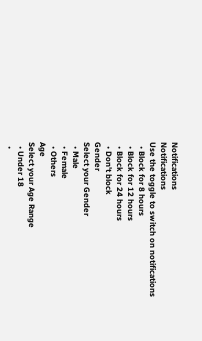Notifications
Notifications
Use the toggle to switch on notifications
  • Block for 8 hours
  • Block for 12 hours
  • Block for 24 hours
  • Don't block
Gender
Select your Gender
  • Male
  • Female
  • Others
Age
Select your Age Range
  • Under 18
  •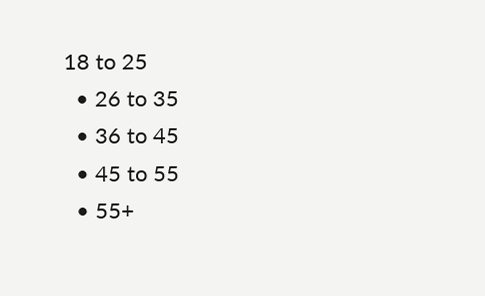18 to 25
  • 26 to 35
  • 36 to 45
  • 45 to 55
  • 55+